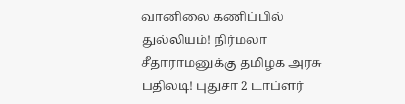வானிலை கணிப்பில் துல்லியம்! நிர்மலா சீதாராமனுக்கு தமிழக அரசு பதிலடி! புதுசா 2 டாப்ளர்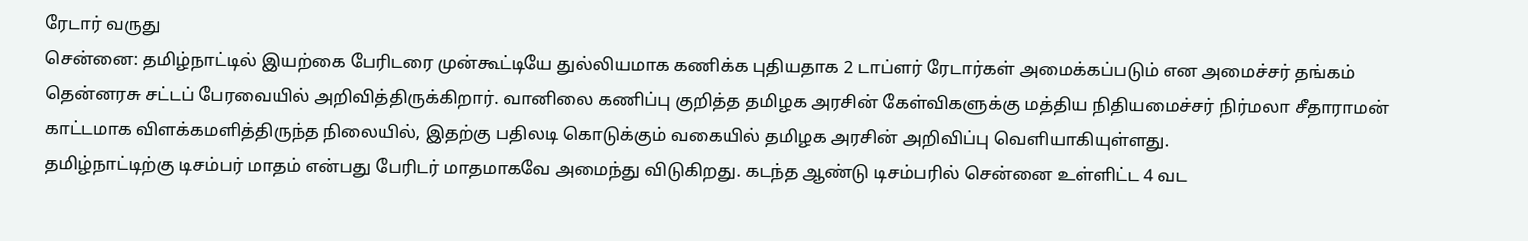ரேடார் வருது
சென்னை: தமிழ்நாட்டில் இயற்கை பேரிடரை முன்கூட்டியே துல்லியமாக கணிக்க புதியதாக 2 டாப்ளர் ரேடார்கள் அமைக்கப்படும் என அமைச்சர் தங்கம் தென்னரசு சட்டப் பேரவையில் அறிவித்திருக்கிறார். வானிலை கணிப்பு குறித்த தமிழக அரசின் கேள்விகளுக்கு மத்திய நிதியமைச்சர் நிர்மலா சீதாராமன் காட்டமாக விளக்கமளித்திருந்த நிலையில், இதற்கு பதிலடி கொடுக்கும் வகையில் தமிழக அரசின் அறிவிப்பு வெளியாகியுள்ளது.
தமிழ்நாட்டிற்கு டிசம்பர் மாதம் என்பது பேரிடர் மாதமாகவே அமைந்து விடுகிறது. கடந்த ஆண்டு டிசம்பரில் சென்னை உள்ளிட்ட 4 வட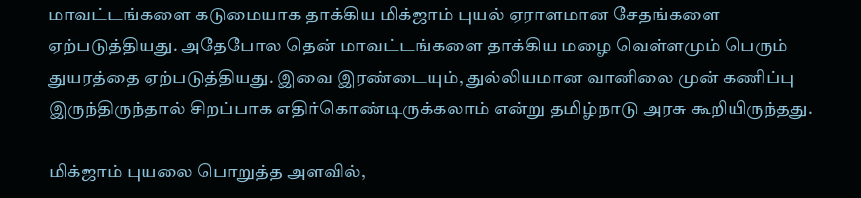மாவட்டங்களை கடுமையாக தாக்கிய மிக்ஜாம் புயல் ஏராளமான சேதங்களை ஏற்படுத்தியது. அதேபோல தென் மாவட்டங்களை தாக்கிய மழை வெள்ளமும் பெரும் துயரத்தை ஏற்படுத்தியது. இவை இரண்டையும், துல்லியமான வானிலை முன் கணிப்பு இருந்திருந்தால் சிறப்பாக எதிர்கொண்டிருக்கலாம் என்று தமிழ்நாடு அரசு கூறியிருந்தது.

மிக்ஜாம் புயலை பொறுத்த அளவில்,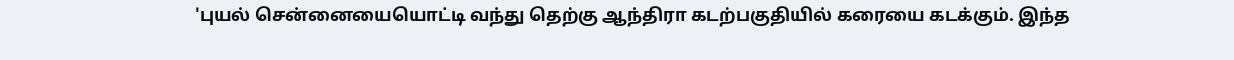'புயல் சென்னையையொட்டி வந்து தெற்கு ஆந்திரா கடற்பகுதியில் கரையை கடக்கும். இந்த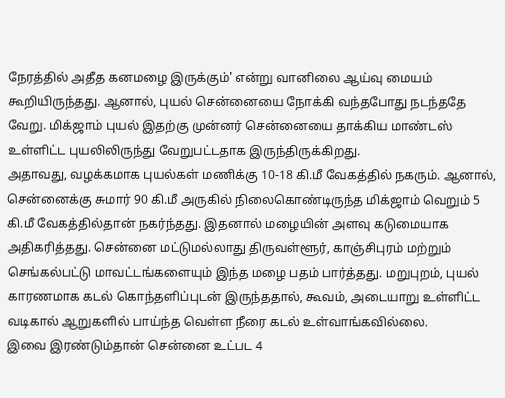நேரத்தில் அதீத கனமழை இருக்கும்' என்று வானிலை ஆய்வு மையம் கூறியிருந்தது. ஆனால், புயல் சென்னையை நோக்கி வந்தபோது நடந்ததே வேறு. மிக்ஜாம் புயல் இதற்கு முன்னர் சென்னையை தாக்கிய மாண்டஸ் உள்ளிட்ட புயலிலிருந்து வேறுபட்டதாக இருந்திருக்கிறது.
அதாவது, வழக்கமாக புயல்கள் மணிக்கு 10-18 கி.மீ வேகத்தில் நகரும். ஆனால், சென்னைக்கு சுமார் 90 கி.மீ அருகில் நிலைகொண்டிருந்த மிக்ஜாம் வெறும் 5 கி.மீ வேகத்தில்தான் நகர்ந்தது. இதனால் மழையின் அளவு கடுமையாக அதிகரித்தது. சென்னை மட்டுமல்லாது திருவள்ளூர், காஞ்சிபுரம் மற்றும் செங்கல்பட்டு மாவட்டங்களையும் இந்த மழை பதம் பார்த்தது. மறுபுறம், புயல் காரணமாக கடல் கொந்தளிப்புடன் இருந்ததால், கூவம், அடையாறு உள்ளிட்ட வடிகால் ஆறுகளில் பாய்ந்த வெள்ள நீரை கடல் உள்வாங்கவில்லை.
இவை இரண்டும்தான் சென்னை உட்பட 4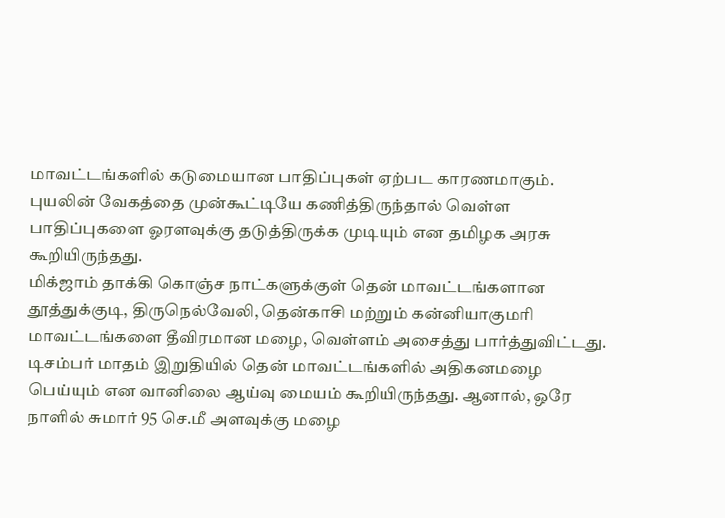மாவட்டங்களில் கடுமையான பாதிப்புகள் ஏற்பட காரணமாகும். புயலின் வேகத்தை முன்கூட்டியே கணித்திருந்தால் வெள்ள பாதிப்புகளை ஓரளவுக்கு தடுத்திருக்க முடியும் என தமிழக அரசு கூறியிருந்தது.
மிக்ஜாம் தாக்கி கொஞ்ச நாட்களுக்குள் தென் மாவட்டங்களான தூத்துக்குடி, திருநெல்வேலி, தென்காசி மற்றும் கன்னியாகுமரி மாவட்டங்களை தீவிரமான மழை, வெள்ளம் அசைத்து பார்த்துவிட்டது.
டிசம்பர் மாதம் இறுதியில் தென் மாவட்டங்களில் அதிகனமழை பெய்யும் என வானிலை ஆய்வு மையம் கூறியிருந்தது. ஆனால், ஒரே நாளில் சுமார் 95 செ.மீ அளவுக்கு மழை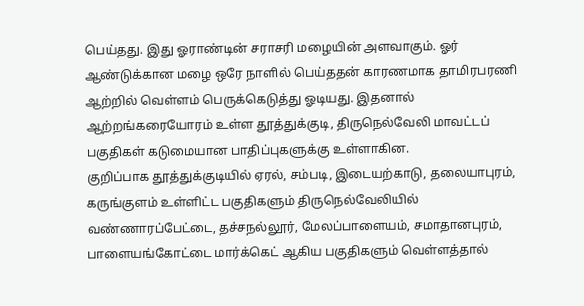பெய்தது. இது ஓராண்டின் சராசரி மழையின் அளவாகும். ஓர் ஆண்டுக்கான மழை ஒரே நாளில் பெய்ததன் காரணமாக தாமிரபரணி ஆற்றில் வெள்ளம் பெருக்கெடுத்து ஓடியது. இதனால் ஆற்றங்கரையோரம் உள்ள தூத்துக்குடி, திருநெல்வேலி மாவட்டப் பகுதிகள் கடுமையான பாதிப்புகளுக்கு உள்ளாகின.
குறிப்பாக தூத்துக்குடியில் ஏரல், சம்படி, இடையற்காடு, தலையாபுரம், கருங்குளம் உள்ளிட்ட பகுதிகளும் திருநெல்வேலியில் வண்ணாரப்பேட்டை, தச்சநல்லூர், மேலப்பாளையம், சமாதானபுரம், பாளையங்கோட்டை மார்க்கெட் ஆகிய பகுதிகளும் வெள்ளத்தால்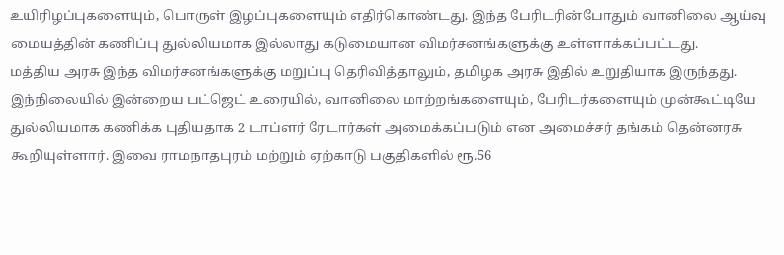உயிரிழப்புகளையும், பொருள் இழப்புகளையும் எதிர்கொண்டது. இந்த பேரிடரின்போதும் வானிலை ஆய்வு மையத்தின் கணிப்பு துல்லியமாக இல்லாது கடுமையான விமர்சனங்களுக்கு உள்ளாக்கப்பட்டது.
மத்திய அரசு இந்த விமர்சனங்களுக்கு மறுப்பு தெரிவித்தாலும், தமிழக அரசு இதில் உறுதியாக இருந்தது. இந்நிலையில் இன்றைய பட்ஜெட் உரையில், வானிலை மாற்றங்களையும், பேரிடர்களையும் முன்கூட்டியே துல்லியமாக கணிக்க புதியதாக 2 டாப்ளர் ரேடார்கள் அமைக்கப்படும் என அமைச்சர் தங்கம் தென்னரசு கூறியுள்ளார். இவை ராமநாதபுரம் மற்றும் ஏற்காடு பகுதிகளில் ரூ.56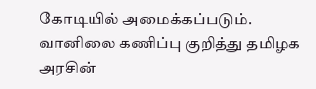கோடியில் அமைக்கப்படும்.
வானிலை கணிப்பு குறித்து தமிழக அரசின்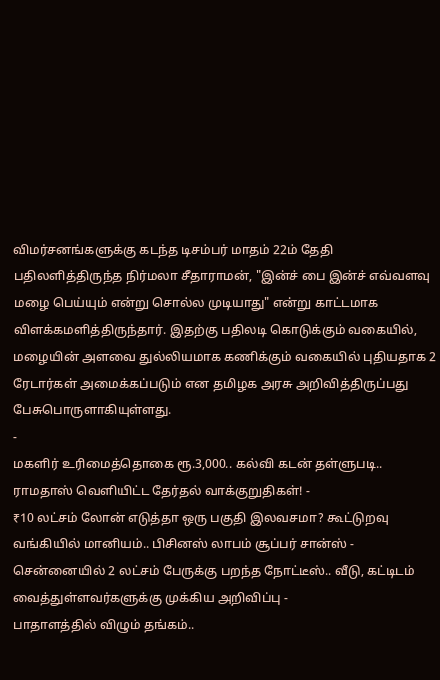விமர்சனங்களுக்கு கடந்த டிசம்பர் மாதம் 22ம் தேதி பதிலளித்திருந்த நிர்மலா சீதாராமன், "இன்ச் பை இன்ச் எவ்வளவு மழை பெய்யும் என்று சொல்ல முடியாது" என்று காட்டமாக விளக்கமளித்திருந்தார். இதற்கு பதிலடி கொடுக்கும் வகையில், மழையின் அளவை துல்லியமாக கணிக்கும் வகையில் புதியதாக 2 ரேடார்கள் அமைக்கப்படும் என தமிழக அரசு அறிவித்திருப்பது பேசுபொருளாகியுள்ளது.
-
மகளிர் உரிமைத்தொகை ரூ.3,000.. கல்வி கடன் தள்ளுபடி.. ராமதாஸ் வெளியிட்ட தேர்தல் வாக்குறுதிகள்! -
₹10 லட்சம் லோன் எடுத்தா ஒரு பகுதி இலவசமா? கூட்டுறவு வங்கியில் மானியம்.. பிசினஸ் லாபம் சூப்பர் சான்ஸ் -
சென்னையில் 2 லட்சம் பேருக்கு பறந்த நோட்டீஸ்.. வீடு, கட்டிடம் வைத்துள்ளவர்களுக்கு முக்கிய அறிவிப்பு -
பாதாளத்தில் விழும் தங்கம்..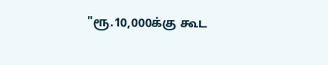"ரூ.10,000க்கு கூட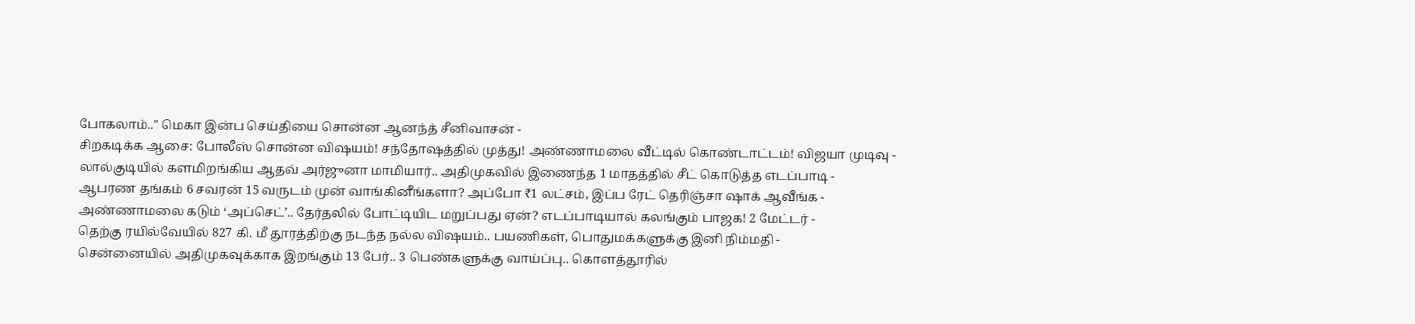போகலாம்.." மெகா இன்ப செய்தியை சொன்ன ஆனந்த் சீனிவாசன் -
சிறகடிக்க ஆசை: போலீஸ் சொன்ன விஷயம்! சந்தோஷத்தில் முத்து! அண்ணாமலை வீட்டில் கொண்டாட்டம்! விஜயா முடிவு -
லால்குடியில் களமிறங்கிய ஆதவ் அர்ஜுனா மாமியார்.. அதிமுகவில் இணைந்த 1 மாதத்தில் சீட் கொடுத்த எடப்பாடி -
ஆபரண தங்கம் 6 சவரன் 15 வருடம் முன் வாங்கினீங்களா? அப்போ ₹1 லட்சம், இப்ப ரேட் தெரிஞ்சா ஷாக் ஆவீங்க -
அண்ணாமலை கடும் ‘அப்செட்’.. தேர்தலில் போட்டியிட மறுப்பது ஏன்? எடப்பாடியால் கலங்கும் பாஜக! 2 மேட்டர் -
தெற்கு ரயில்வேயில் 827 கி. மீ தூரத்திற்கு நடந்த நல்ல விஷயம்.. பயணிகள், பொதுமக்களுக்கு இனி நிம்மதி -
சென்னையில் அதிமுகவுக்காக இறங்கும் 13 பேர்.. 3 பெண்களுக்கு வாய்ப்பு.. கொளத்தூரில்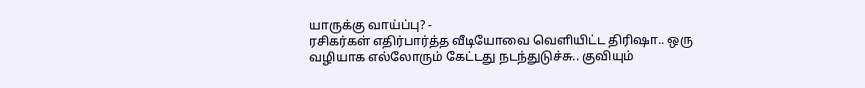யாருக்கு வாய்ப்பு? -
ரசிகர்கள் எதிர்பார்த்த வீடியோவை வெளியிட்ட திரிஷா.. ஒரு வழியாக எல்லோரும் கேட்டது நடந்துடுச்சு.. குவியும்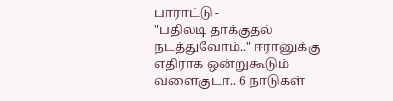பாராட்டு -
"பதிலடி தாக்குதல் நடத்துவோம்.." ஈரானுக்கு எதிராக ஒன்றுகூடும் வளைகுடா.. 6 நாடுகள்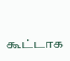கூட்டாக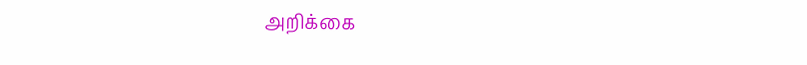அறிக்கை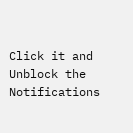Click it and Unblock the Notifications